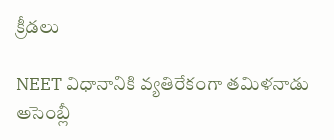క్రీడలు

NEET విధానానికి వ్యతిరేకంగా తమిళనాడు అసెంబ్లీ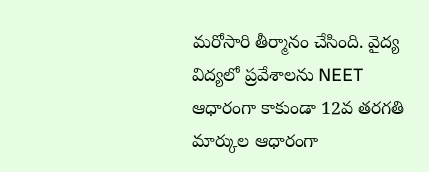మరోసారి తీర్మానం చేసింది. వైద్య విద్యలో ప్రవేశాలను NEET ఆధారంగా కాకుండా 12వ తరగతి మార్కుల ఆధారంగా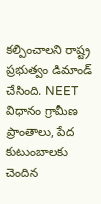కల్పించాలని రాష్ట్ర ప్రభుత్వం డిమాండ్ చేసింది. NEET విధానం గ్రామీణ ప్రాంతాలు, పేద కుటుంబాలకు చెందిన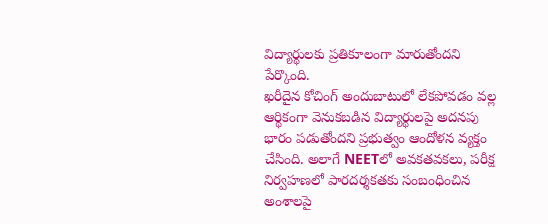విద్యార్థులకు ప్రతికూలంగా మారుతోందని పేర్కొంది.
ఖరీదైన కోచింగ్ అందుబాటులో లేకపోవడం వల్ల ఆర్థికంగా వెనుకబడిన విద్యార్థులపై అదనపు భారం పడుతోందని ప్రభుత్వం ఆందోళన వ్యక్తం చేసింది. అలాగే NEETలో అవకతవకలు, పరీక్ష నిర్వహణలో పారదర్శకతకు సంబంధించిన అంశాలపై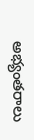అభ్యంతరాలు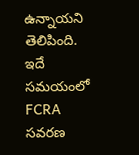ఉన్నాయని తెలిపింది. ఇదే సమయంలో FCRA సవరణ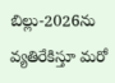బిల్లు-2026ను వ్యతిరేకిస్తూ మరో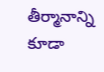తీర్మానాన్ని కూడా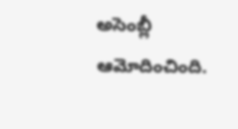అసెంబ్లీ ఆమోదించింది.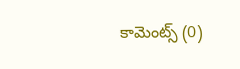కామెంట్స్ (0)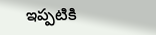ఇప్పటికి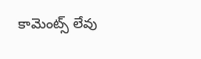కామెంట్స్ లేవు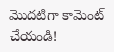మొదటిగా కామెంట్ చేయండి!